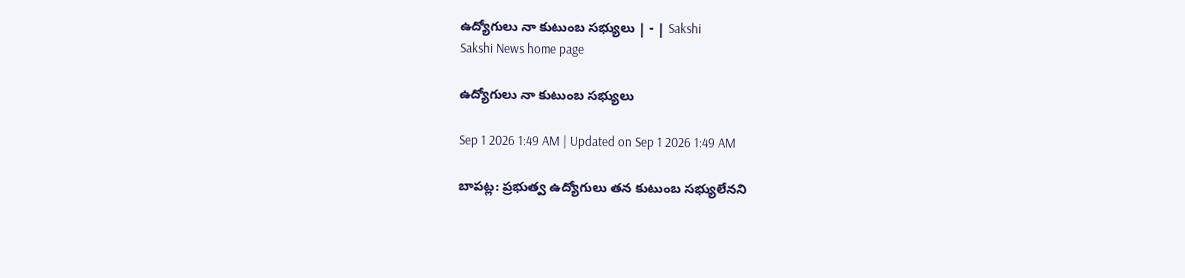ఉద్యోగులు నా కుటుంబ సభ్యులు | - | Sakshi
Sakshi News home page

ఉద్యోగులు నా కుటుంబ సభ్యులు

Sep 1 2026 1:49 AM | Updated on Sep 1 2026 1:49 AM

బాపట్ల: ప్రభుత్వ ఉద్యోగులు తన కుటుంబ సభ్యులేనని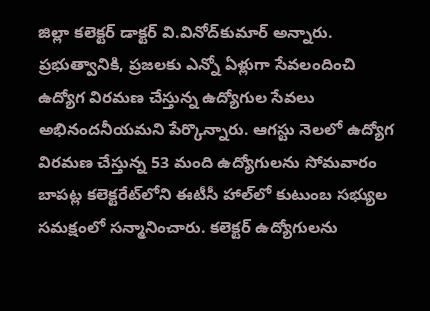జిల్లా కలెక్టర్‌ డాక్టర్‌ వి.వినోద్‌కుమార్‌ అన్నారు. ప్రభుత్వానికి, ప్రజలకు ఎన్నో ఏళ్లుగా సేవలందించి ఉద్యోగ విరమణ చేస్తున్న ఉద్యోగుల సేవలు అభినందనీయమని పేర్కొన్నారు. ఆగస్టు నెలలో ఉద్యోగ విరమణ చేస్తున్న 53 మంది ఉద్యోగులను సోమవారం బాపట్ల కలెక్టరేట్‌లోని ఈటీసీ హాల్‌లో కుటుంబ సభ్యుల సమక్షంలో సన్మానించారు. కలెక్టర్‌ ఉద్యోగులను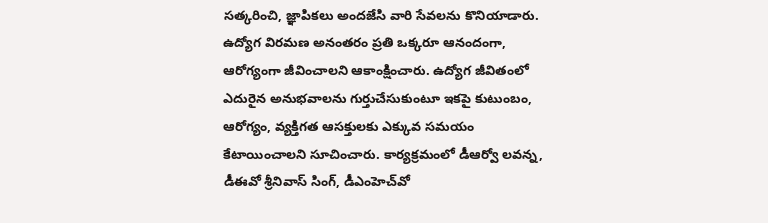సత్కరించి, జ్ఞాపికలు అందజేసి వారి సేవలను కొనియాడారు. ఉద్యోగ విరమణ అనంతరం ప్రతి ఒక్కరూ ఆనందంగా, ఆరోగ్యంగా జీవించాలని ఆకాంక్షించారు. ఉద్యోగ జీవితంలో ఎదురైన అనుభవాలను గుర్తుచేసుకుంటూ ఇకపై కుటుంబం, ఆరోగ్యం, వ్యక్తిగత ఆసక్తులకు ఎక్కువ సమయం కేటాయించాలని సూచించారు. కార్యక్రమంలో డీఆర్వో లవన్న, డీఈవో శ్రీనివాస్‌ సింగ్‌, డీఎంహెచ్‌వో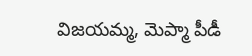విజయమ్మ, మెప్మా పీడీ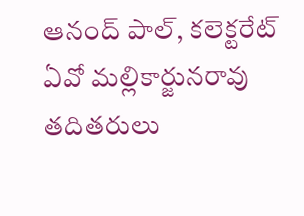ఆనంద్‌ పాల్‌, కలెక్టరేట్‌ ఏవో మల్లికార్జునరావు తదితరులు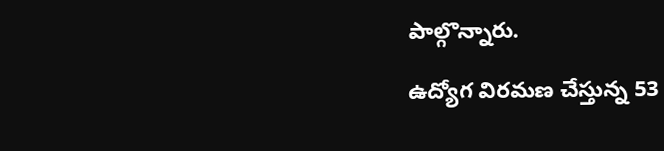పాల్గొన్నారు.

ఉద్యోగ విరమణ చేస్తున్న 53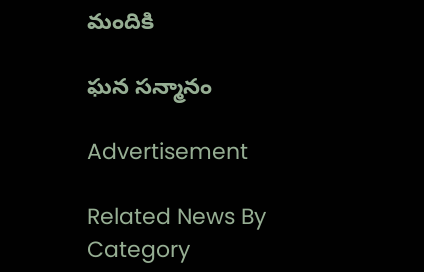మందికి

ఘన సన్మానం

Advertisement

Related News By Category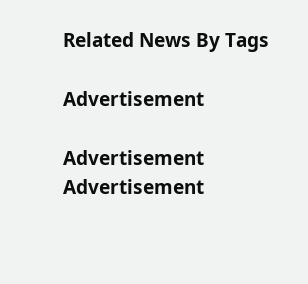Related News By Tags

Advertisement

Advertisement
Advertisement